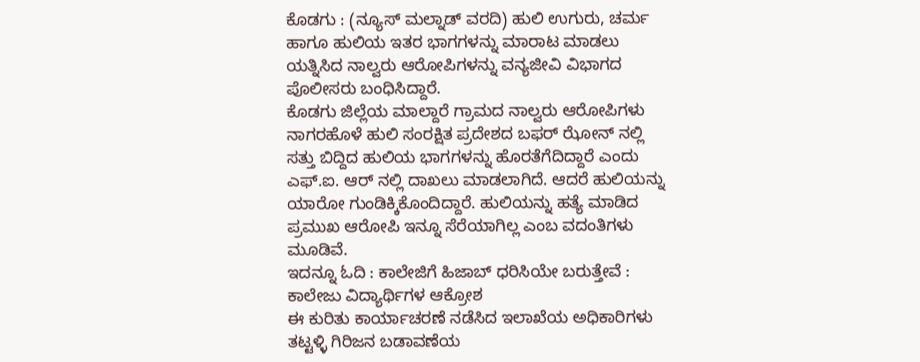ಕೊಡಗು : (ನ್ಯೂಸ್ ಮಲ್ನಾಡ್ ವರದಿ) ಹುಲಿ ಉಗುರು, ಚರ್ಮ ಹಾಗೂ ಹುಲಿಯ ಇತರ ಭಾಗಗಳನ್ನು ಮಾರಾಟ ಮಾಡಲು ಯತ್ನಿಸಿದ ನಾಲ್ವರು ಆರೋಪಿಗಳನ್ನು ವನ್ಯಜೀವಿ ವಿಭಾಗದ ಪೊಲೀಸರು ಬಂಧಿಸಿದ್ದಾರೆ.
ಕೊಡಗು ಜಿಲ್ಲೆಯ ಮಾಲ್ದಾರೆ ಗ್ರಾಮದ ನಾಲ್ವರು ಆರೋಪಿಗಳು ನಾಗರಹೊಳೆ ಹುಲಿ ಸಂರಕ್ಷಿತ ಪ್ರದೇಶದ ಬಫರ್ ಝೋನ್ ನಲ್ಲಿ ಸತ್ತು ಬಿದ್ದಿದ ಹುಲಿಯ ಭಾಗಗಳನ್ನು ಹೊರತೆಗೆದಿದ್ದಾರೆ ಎಂದು ಎಫ್.ಐ. ಆರ್ ನಲ್ಲಿ ದಾಖಲು ಮಾಡಲಾಗಿದೆ. ಆದರೆ ಹುಲಿಯನ್ನು ಯಾರೋ ಗುಂಡಿಕ್ಕಿಕೊಂದಿದ್ದಾರೆ. ಹುಲಿಯನ್ನು ಹತ್ಯೆ ಮಾಡಿದ ಪ್ರಮುಖ ಆರೋಪಿ ಇನ್ನೂ ಸೆರೆಯಾಗಿಲ್ಲ ಎಂಬ ವದಂತಿಗಳು ಮೂಡಿವೆ.
ಇದನ್ನೂ ಓದಿ : ಕಾಲೇಜಿಗೆ ಹಿಜಾಬ್ ಧರಿಸಿಯೇ ಬರುತ್ತೇವೆ : ಕಾಲೇಜು ವಿದ್ಯಾರ್ಥಿಗಳ ಆಕ್ರೋಶ
ಈ ಕುರಿತು ಕಾರ್ಯಾಚರಣೆ ನಡೆಸಿದ ಇಲಾಖೆಯ ಅಧಿಕಾರಿಗಳು ತಟ್ಟಳ್ಳಿ ಗಿರಿಜನ ಬಡಾವಣೆಯ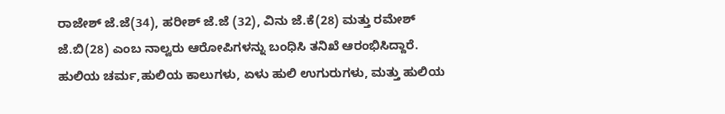ರಾಜೇಶ್ ಜೆ.ಜೆ(34), ಹರೀಶ್ ಜೆ.ಜೆ (32), ವಿನು ಜೆ.ಕೆ(28) ಮತ್ತು ರಮೇಶ್ ಜೆ.ಬಿ(28) ಎಂಬ ನಾಲ್ವರು ಆರೋಪಿಗಳನ್ನು ಬಂಧಿಸಿ ತನಿಖೆ ಆರಂಭಿಸಿದ್ದಾರೆ.
ಹುಲಿಯ ಚರ್ಮ,ಹುಲಿಯ ಕಾಲುಗಳು, ಏಳು ಹುಲಿ ಉಗುರುಗಳು, ಮತ್ತು ಹುಲಿಯ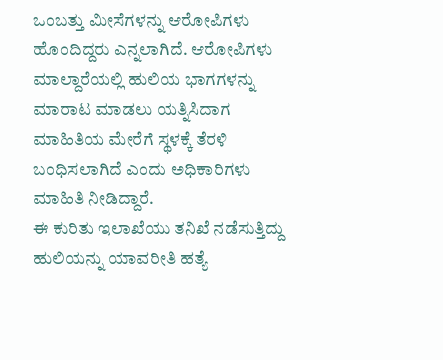ಒಂಬತ್ತು ಮೀಸೆಗಳನ್ನು ಆರೋಪಿಗಳು ಹೊಂದಿದ್ದರು ಎನ್ನಲಾಗಿದೆ. ಆರೋಪಿಗಳು ಮಾಲ್ದಾರೆಯಲ್ಲಿ ಹುಲಿಯ ಭಾಗಗಳನ್ನು ಮಾರಾಟ ಮಾಡಲು ಯತ್ನಿಸಿದಾಗ ಮಾಹಿತಿಯ ಮೇರೆಗೆ ಸ್ಥಳಕ್ಕೆ ತೆರಳಿ ಬಂಧಿಸಲಾಗಿದೆ ಎಂದು ಅಧಿಕಾರಿಗಳು ಮಾಹಿತಿ ನೀಡಿದ್ದಾರೆ.
ಈ ಕುರಿತು ಇಲಾಖೆಯು ತನಿಖೆ ನಡೆಸುತ್ತಿದ್ದು ಹುಲಿಯನ್ನು ಯಾವರೀತಿ ಹತ್ಯೆ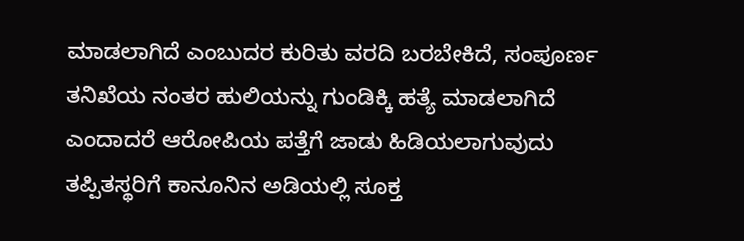ಮಾಡಲಾಗಿದೆ ಎಂಬುದರ ಕುರಿತು ವರದಿ ಬರಬೇಕಿದೆ, ಸಂಪೂರ್ಣ ತನಿಖೆಯ ನಂತರ ಹುಲಿಯನ್ನು ಗುಂಡಿಕ್ಕಿ ಹತ್ಯೆ ಮಾಡಲಾಗಿದೆ ಎಂದಾದರೆ ಆರೋಪಿಯ ಪತ್ತೆಗೆ ಜಾಡು ಹಿಡಿಯಲಾಗುವುದು ತಪ್ಪಿತಸ್ಥರಿಗೆ ಕಾನೂನಿನ ಅಡಿಯಲ್ಲಿ ಸೂಕ್ತ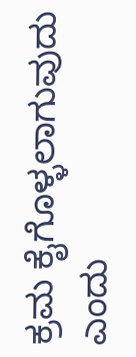ಕ್ರಮ ಕೈಗೊಳ್ಳಲಾಗುವುದು ಎಂದು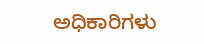ಅಧಿಕಾರಿಗಳು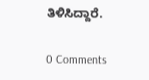ತಿಳಿಸಿದ್ದಾರೆ.

0 Comments